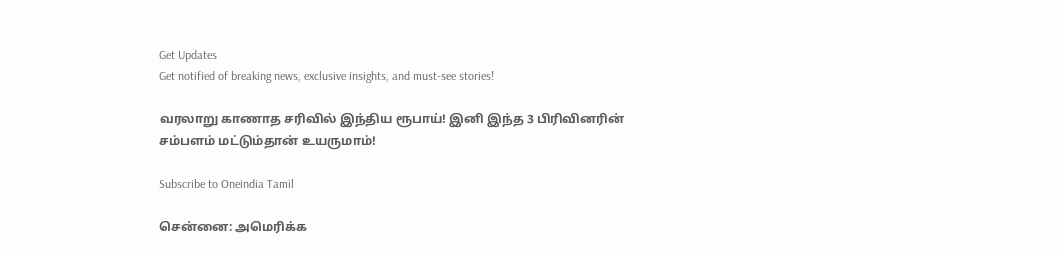Get Updates
Get notified of breaking news, exclusive insights, and must-see stories!

வரலாறு காணாத சரிவில் இந்திய ரூபாய்! இனி இந்த 3 பிரிவினரின் சம்பளம் மட்டும்தான் உயருமாம்!

Subscribe to Oneindia Tamil

சென்னை: அமெரிக்க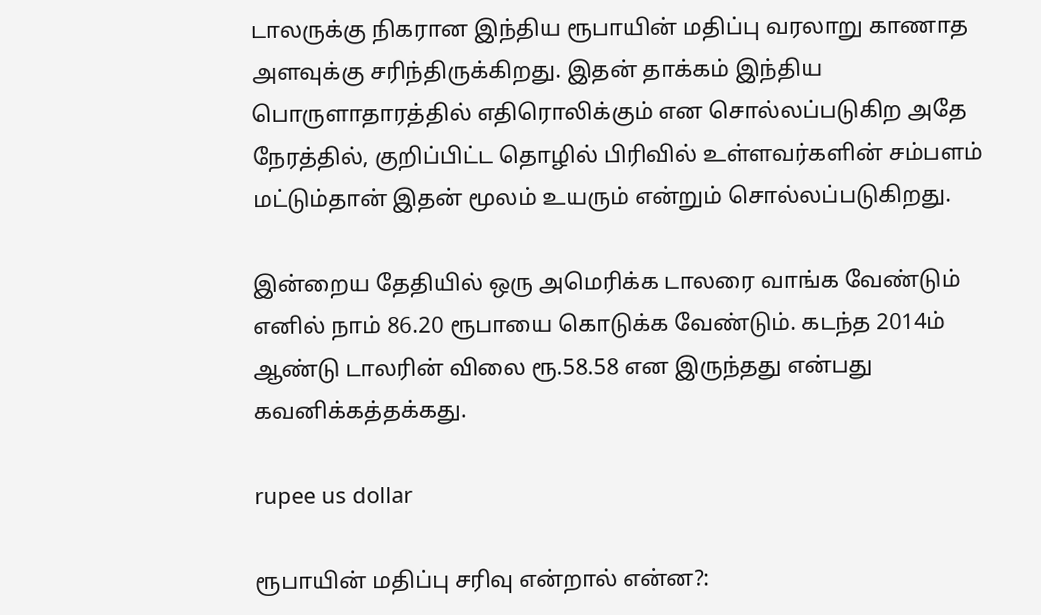டாலருக்கு நிகரான இந்திய ரூபாயின் மதிப்பு வரலாறு காணாத அளவுக்கு சரிந்திருக்கிறது. இதன் தாக்கம் இந்திய பொருளாதாரத்தில் எதிரொலிக்கும் என சொல்லப்படுகிற அதே நேரத்தில், குறிப்பிட்ட தொழில் பிரிவில் உள்ளவர்களின் சம்பளம் மட்டும்தான் இதன் மூலம் உயரும் என்றும் சொல்லப்படுகிறது.

இன்றைய தேதியில் ஒரு அமெரிக்க டாலரை வாங்க வேண்டும் எனில் நாம் 86.20 ரூபாயை கொடுக்க வேண்டும். கடந்த 2014ம் ஆண்டு டாலரின் விலை ரூ.58.58 என இருந்தது என்பது கவனிக்கத்தக்கது.

rupee us dollar

ரூபாயின் மதிப்பு சரிவு என்றால் என்ன?: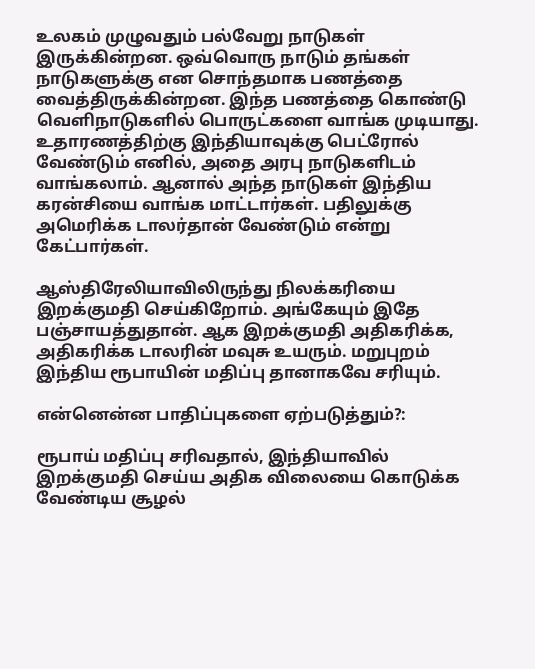உலகம் முழுவதும் பல்வேறு நாடுகள் இருக்கின்றன. ஒவ்வொரு நாடும் தங்கள் நாடுகளுக்கு என சொந்தமாக பணத்தை வைத்திருக்கின்றன. இந்த பணத்தை கொண்டு வெளிநாடுகளில் பொருட்களை வாங்க முடியாது. உதாரணத்திற்கு இந்தியாவுக்கு பெட்ரோல் வேண்டும் எனில், அதை அரபு நாடுகளிடம் வாங்கலாம். ஆனால் அந்த நாடுகள் இந்திய கரன்சியை வாங்க மாட்டார்கள். பதிலுக்கு அமெரிக்க டாலர்தான் வேண்டும் என்று கேட்பார்கள்.

ஆஸ்திரேலியாவிலிருந்து நிலக்கரியை இறக்குமதி செய்கிறோம். அங்கேயும் இதே பஞ்சாயத்துதான். ஆக இறக்குமதி அதிகரிக்க, அதிகரிக்க டாலரின் மவுசு உயரும். மறுபுறம் இந்திய ரூபாயின் மதிப்பு தானாகவே சரியும்.

என்னென்ன பாதிப்புகளை ஏற்படுத்தும்?:

ரூபாய் மதிப்பு சரிவதால், இந்தியாவில் இறக்குமதி செய்ய அதிக விலையை கொடுக்க வேண்டிய சூழல்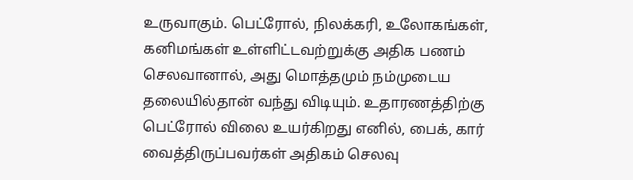உருவாகும். பெட்ரோல், நிலக்கரி, உலோகங்கள், கனிமங்கள் உள்ளிட்டவற்றுக்கு அதிக பணம் செலவானால், அது மொத்தமும் நம்முடைய தலையில்தான் வந்து விடியும். உதாரணத்திற்கு பெட்ரோல் விலை உயர்கிறது எனில், பைக், கார் வைத்திருப்பவர்கள் அதிகம் செலவு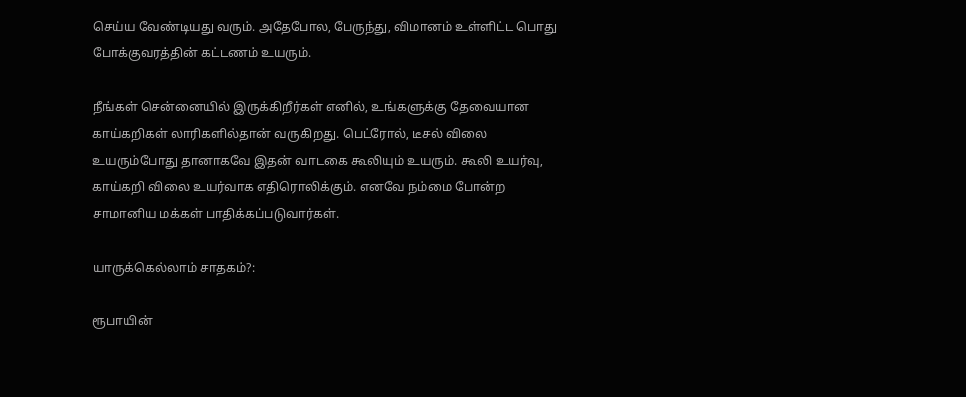செய்ய வேண்டியது வரும். அதேபோல, பேருந்து, விமானம் உள்ளிட்ட பொது போக்குவரத்தின் கட்டணம் உயரும்.

நீங்கள் சென்னையில் இருக்கிறீர்கள் எனில், உங்களுக்கு தேவையான காய்கறிகள் லாரிகளில்தான் வருகிறது. பெட்ரோல், டீசல் விலை உயரும்போது தானாகவே இதன் வாடகை கூலியும் உயரும். கூலி உயர்வு, காய்கறி விலை உயர்வாக எதிரொலிக்கும். எனவே நம்மை போன்ற சாமானிய மக்கள் பாதிக்கப்படுவார்கள்.

யாருக்கெல்லாம் சாதகம்?:

ரூபாயின்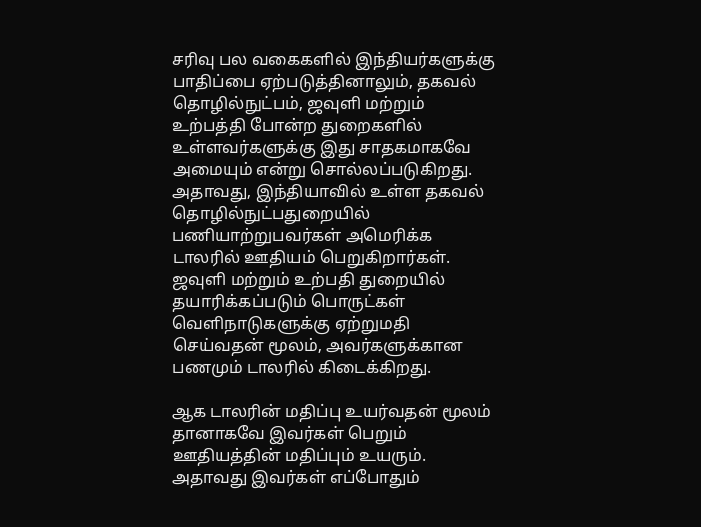சரிவு பல வகைகளில் இந்தியர்களுக்கு பாதிப்பை ஏற்படுத்தினாலும், தகவல் தொழில்நுட்பம், ஜவுளி மற்றும் உற்பத்தி போன்ற துறைகளில் உள்ளவர்களுக்கு இது சாதகமாகவே அமையும் என்று சொல்லப்படுகிறது. அதாவது, இந்தியாவில் உள்ள தகவல் தொழில்நுட்பதுறையில் பணியாற்றுபவர்கள் அமெரிக்க டாலரில் ஊதியம் பெறுகிறார்கள். ஜவுளி மற்றும் உற்பதி துறையில் தயாரிக்கப்படும் பொருட்கள் வெளிநாடுகளுக்கு ஏற்றுமதி செய்வதன் மூலம், அவர்களுக்கான பணமும் டாலரில் கிடைக்கிறது.

ஆக டாலரின் மதிப்பு உயர்வதன் மூலம் தானாகவே இவர்கள் பெறும் ஊதியத்தின் மதிப்பும் உயரும். அதாவது இவர்கள் எப்போதும்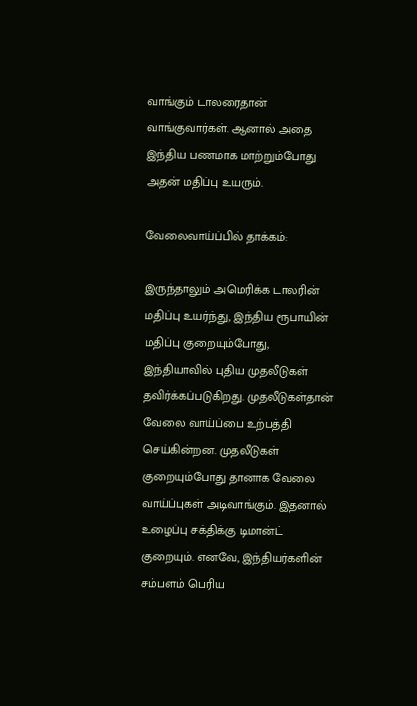வாங்கும் டாலரைதான் வாங்குவார்கள். ஆனால் அதை இந்திய பணமாக மாற்றும்போது அதன் மதிப்பு உயரும்.

வேலைவாய்ப்பில் தாக்கம்:

இருந்தாலும் அமெரிக்க டாலரின் மதிப்பு உயர்ந்து, இந்திய ரூபாயின் மதிப்பு குறையும்போது, இந்தியாவில் புதிய முதலீடுகள் தவிர்க்கப்படுகிறது. முதலீடுகள்தான் வேலை வாய்ப்பை உற்பத்தி செய்கின்றன. முதலீடுகள் குறையும்போது தானாக வேலை வாய்ப்புகள் அடிவாங்கும். இதனால் உழைப்பு சக்திக்கு டிமான்ட் குறையும். எனவே, இந்தியர்களின் சம்பளம் பெரிய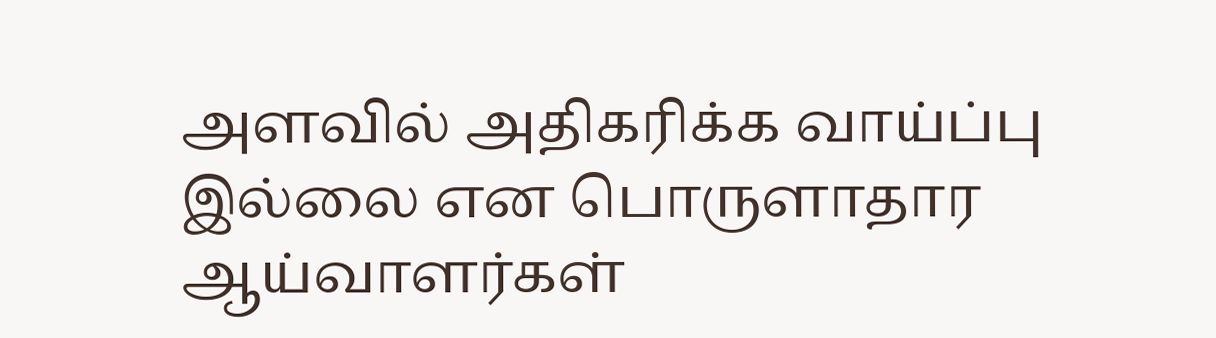அளவில் அதிகரிக்க வாய்ப்பு இல்லை என பொருளாதார ஆய்வாளர்கள்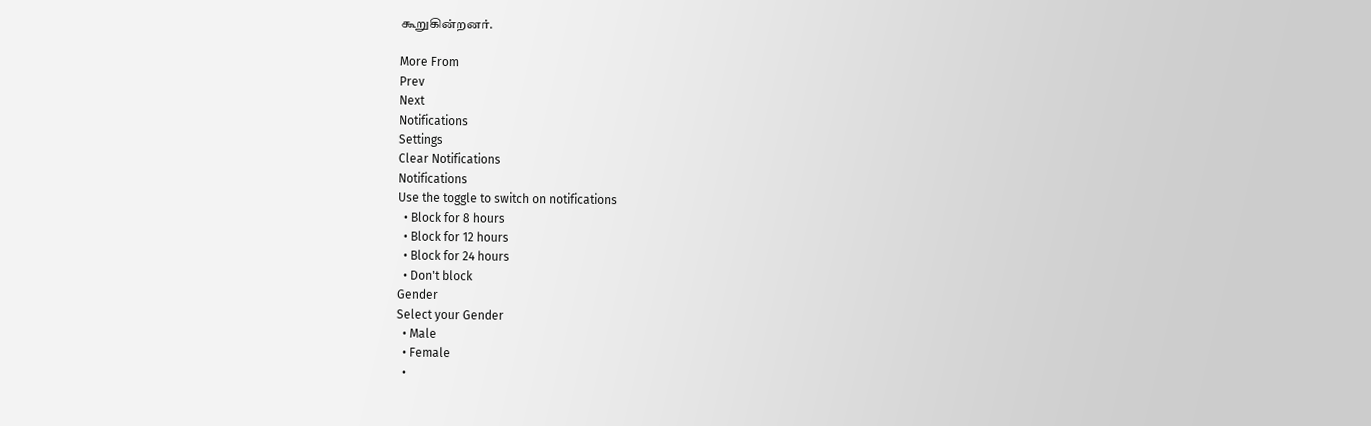கூறுகின்றனர்.

More From
Prev
Next
Notifications
Settings
Clear Notifications
Notifications
Use the toggle to switch on notifications
  • Block for 8 hours
  • Block for 12 hours
  • Block for 24 hours
  • Don't block
Gender
Select your Gender
  • Male
  • Female
  •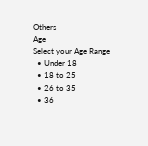Others
Age
Select your Age Range
  • Under 18
  • 18 to 25
  • 26 to 35
  • 36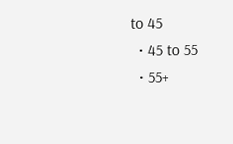to 45
  • 45 to 55
  • 55+